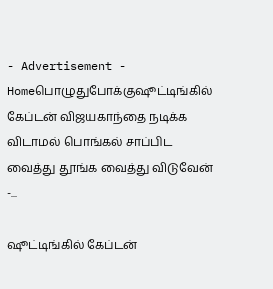- Advertisement -
Homeபொழுதுபோக்குஷூட்டிங்கில் கேப்டன் விஜயகாந்தை நடிக்க விடாமல் பொங்கல் சாப்பிட வைத்து தூங்க வைத்து விடுவேன் -...

ஷூட்டிங்கில் கேப்டன்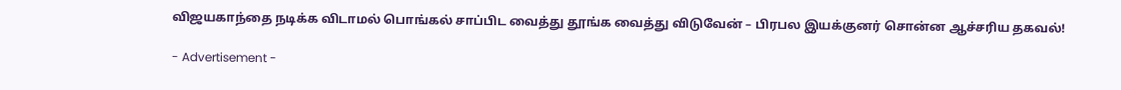விஜயகாந்தை நடிக்க விடாமல் பொங்கல் சாப்பிட வைத்து தூங்க வைத்து விடுவேன் – பிரபல இயக்குனர் சொன்ன ஆச்சரிய தகவல்!

- Advertisement -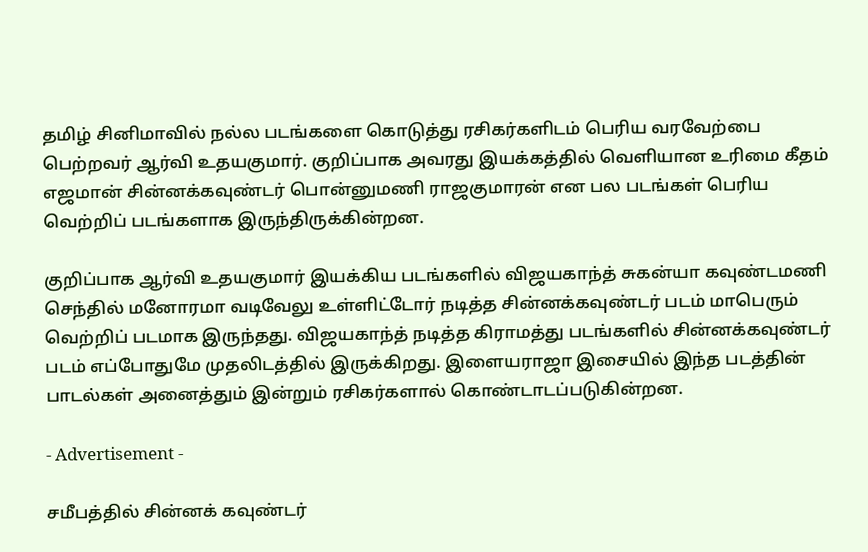தமிழ் சினிமாவில் நல்ல படங்களை கொடுத்து ரசிகர்களிடம் பெரிய வரவேற்பை பெற்றவர் ஆர்வி உதயகுமார். குறிப்பாக அவரது இயக்கத்தில் வெளியான உரிமை கீதம் எஜமான் சின்னக்கவுண்டர் பொன்னுமணி ராஜகுமாரன் என பல படங்கள் பெரிய வெற்றிப் படங்களாக இருந்திருக்கின்றன.

குறிப்பாக ஆர்வி உதயகுமார் இயக்கிய படங்களில் விஜயகாந்த் சுகன்யா கவுண்டமணி செந்தில் மனோரமா வடிவேலு உள்ளிட்டோர் நடித்த சின்னக்கவுண்டர் படம் மாபெரும் வெற்றிப் படமாக இருந்தது. விஜயகாந்த் நடித்த கிராமத்து படங்களில் சின்னக்கவுண்டர் படம் எப்போதுமே முதலிடத்தில் இருக்கிறது. இளையராஜா இசையில் இந்த படத்தின் பாடல்கள் அனைத்தும் இன்றும் ரசிகர்களால் கொண்டாடப்படுகின்றன.

- Advertisement -

சமீபத்தில் சின்னக் கவுண்டர்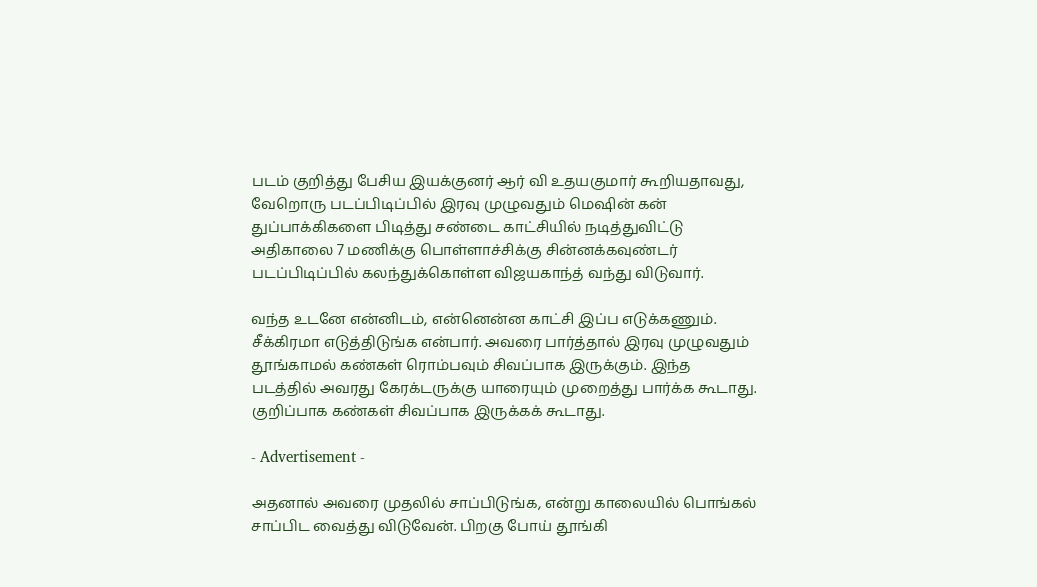படம் குறித்து பேசிய இயக்குனர் ஆர் வி உதயகுமார் கூறியதாவது, வேறொரு படப்பிடிப்பில் இரவு முழுவதும் மெஷின் கன் துப்பாக்கிகளை பிடித்து சண்டை காட்சியில் நடித்துவிட்டு அதிகாலை 7 மணிக்கு பொள்ளாச்சிக்கு சின்னக்கவுண்டர் படப்பிடிப்பில் கலந்துக்கொள்ள விஜயகாந்த் வந்து விடுவார்.

வந்த உடனே என்னிடம், என்னென்ன காட்சி இப்ப எடுக்கணும். சீக்கிரமா எடுத்திடுங்க என்பார். அவரை பார்த்தால் இரவு முழுவதும் தூங்காமல் கண்கள் ரொம்பவும் சிவப்பாக இருக்கும். இந்த படத்தில் அவரது கேரக்டருக்கு யாரையும் முறைத்து பார்க்க கூடாது. குறிப்பாக கண்கள் சிவப்பாக இருக்கக் கூடாது.

- Advertisement -

அதனால் அவரை முதலில் சாப்பிடுங்க, என்று காலையில் பொங்கல் சாப்பிட வைத்து விடுவேன். பிறகு போய் தூங்கி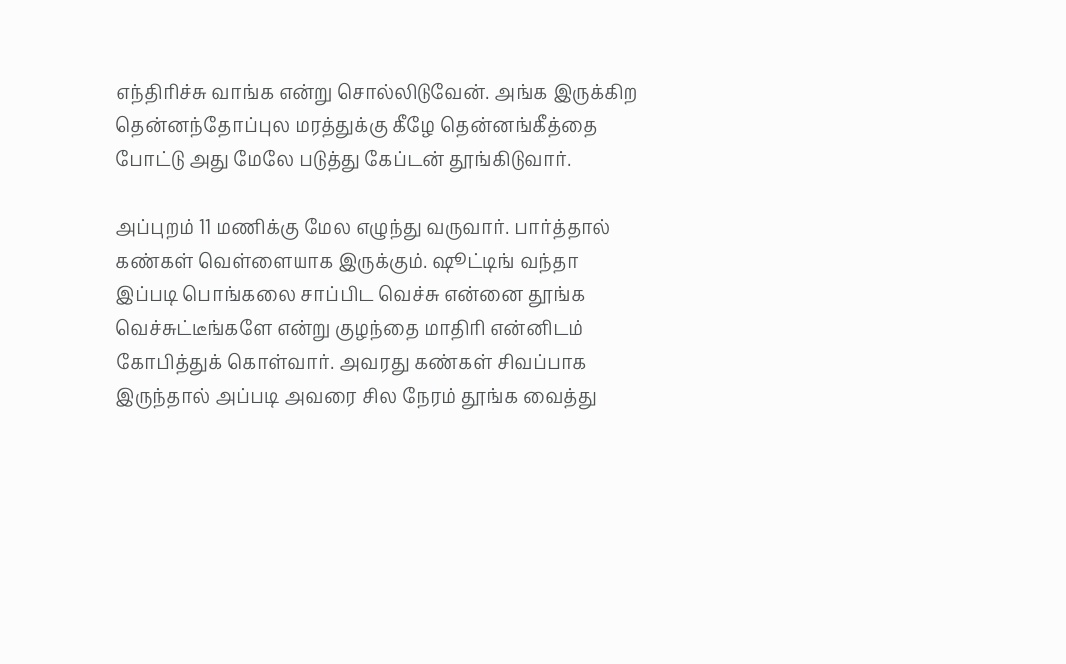எந்திரிச்சு வாங்க என்று சொல்லிடுவேன். அங்க இருக்கிற தென்னந்தோப்புல மரத்துக்கு கீழே தென்னங்கீத்தை போட்டு அது மேலே படுத்து கேப்டன் தூங்கிடுவார்.

அப்புறம் 11 மணிக்கு மேல எழுந்து வருவார். பார்த்தால் கண்கள் வெள்ளையாக இருக்கும். ஷூட்டிங் வந்தா இப்படி பொங்கலை சாப்பிட வெச்சு என்னை தூங்க வெச்சுட்டீங்களே என்று குழந்தை மாதிரி என்னிடம் கோபித்துக் கொள்வார். அவரது கண்கள் சிவப்பாக இருந்தால் அப்படி அவரை சில நேரம் தூங்க வைத்து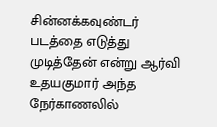சின்னக்கவுண்டர் படத்தை எடுத்து முடித்தேன் என்று ஆர்வி உதயகுமார் அந்த நேர்காணலில்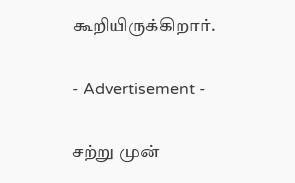கூறியிருக்கிறார்.

- Advertisement -

சற்று முன்